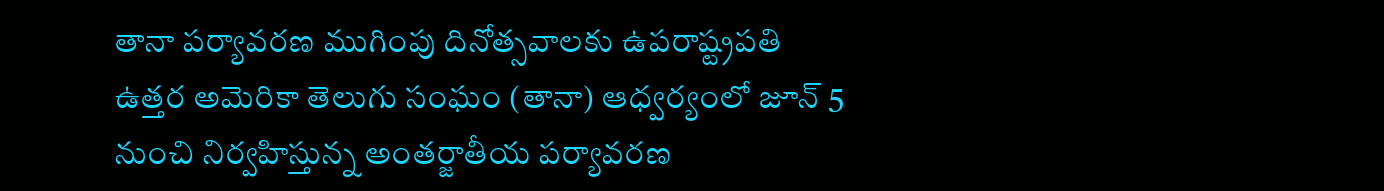తానా పర్యావరణ ముగింపు దినోత్సవాలకు ఉపరాష్ట్రపతి
ఉత్తర అమెరికా తెలుగు సంఘం (తానా) ఆధ్వర్యంలో జూన్ 5 నుంచి నిర్వహిస్తున్న అంతర్జాతీయ పర్యావరణ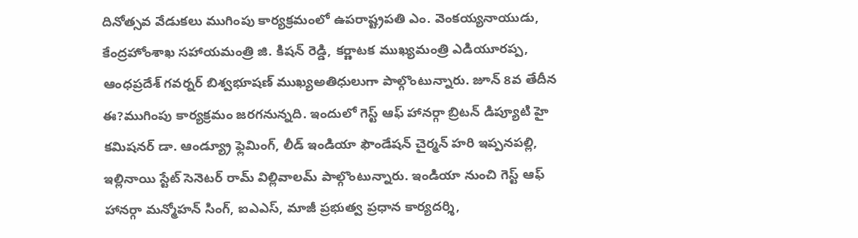దినోత్సవ వేడుకలు ముగింపు కార్యక్రమంలో ఉపరాష్ట్రపతి ఎం. వెంకయ్యనాయుడు, కేంద్రహోంశాఖ సహాయమంత్రి జి. కిషన్ రెడ్డి, కర్ణాటక ముఖ్యమంత్రి ఎడియూరప్ప, ఆంధప్రదేశ్ గవర్నర్ బిశ్వభూషణ్ ముఖ్యఅతిధులుగా పాల్గొంటున్నారు. జూన్ 8వ తేదీన ఈ?ముగింపు కార్యక్రమం జరగనున్నది. ఇందులో గెస్ట్ ఆఫ్ హానర్గా బ్రిటన్ డిప్యూటి హై కమిషనర్ డా. ఆండ్య్రూ ఫ్లెమింగ్, లీడ్ ఇండియా ఫౌండేషన్ చైర్మన్ హరి ఇప్పనపల్లి, ఇల్లినాయి స్టేట్ సెనెటర్ రామ్ విల్లివాలమ్ పాల్గొంటున్నారు. ఇండియా నుంచి గెస్ట్ ఆఫ్ హానర్గా మన్మోహన్ సింగ్, ఐఎఎస్, మాజీ ప్రభుత్వ ప్రధాన కార్యదర్శి,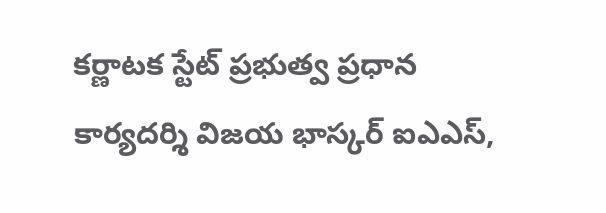కర్ణాటక స్టేట్ ప్రభుత్వ ప్రధాన కార్యదర్శి విజయ భాస్కర్ ఐఎఎస్,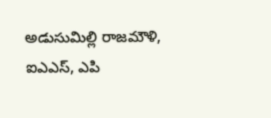అడుసుమిల్లి రాజమౌళి, ఐఎఎస్, ఎపి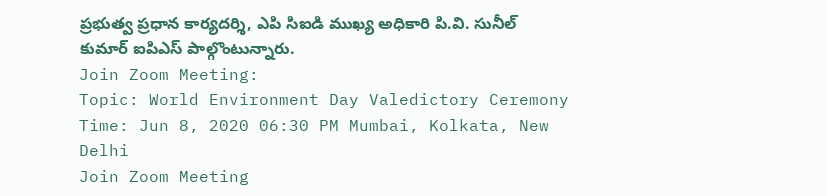ప్రభుత్వ ప్రధాన కార్యదర్శి, ఎపి సిఐడి ముఖ్య అధికారి పి.వి. సునీల్ కుమార్ ఐపిఎస్ పాల్గొంటున్నారు.
Join Zoom Meeting:
Topic: World Environment Day Valedictory Ceremony
Time: Jun 8, 2020 06:30 PM Mumbai, Kolkata, New Delhi
Join Zoom Meeting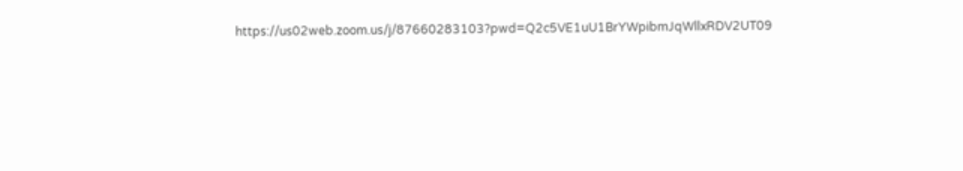https://us02web.zoom.us/j/87660283103?pwd=Q2c5VE1uU1BrYWpibmJqWllxRDV2UT09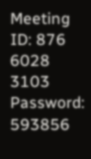Meeting ID: 876 6028 3103
Password: 593856